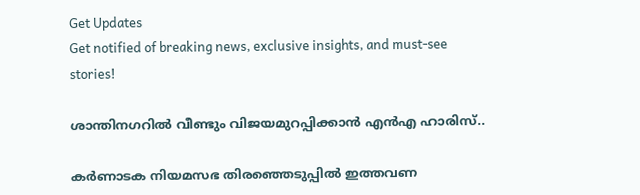Get Updates
Get notified of breaking news, exclusive insights, and must-see stories!

ശാന്തിനഗറില്‍ വീണ്ടും വിജയമുറപ്പിക്കാന്‍ എന്‍എ ഹാരിസ്..

കര്‍ണാടക നിയമസഭ തിരഞ്ഞെടുപ്പില്‍ ഇത്തവണ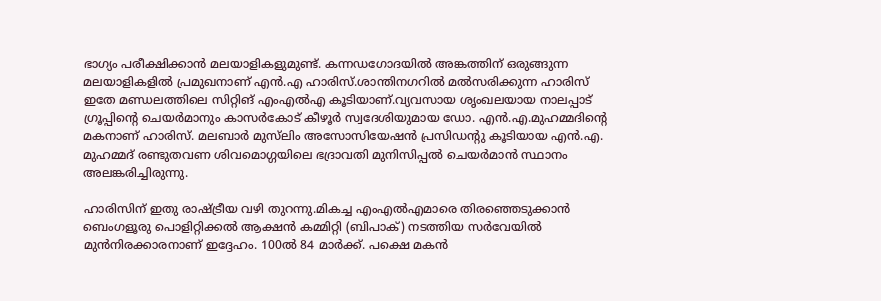ഭാഗ്യം പരീക്ഷിക്കാന്‍ മലയാളികളുമുണ്ട്. കന്നഡഗോദയില്‍ അങ്കത്തിന് ഒരുങ്ങുന്ന മലയാളികളില്‍ പ്രമുഖനാണ് എന്‍.എ ഹാരിസ്.ശാന്തിനഗറില്‍ മല്‍സരിക്കുന്ന ഹാരിസ് ഇതേ മണ്ഡലത്തിലെ സിറ്റിങ് എംഎല്‍എ കൂടിയാണ്.വ്യവസായ ശൃംഖലയായ നാലപ്പാട് ഗ്രൂപ്പിന്റെ ചെയര്‍മാനും കാസര്‍കോട് കീഴൂര്‍ സ്വദേശിയുമായ ഡോ. എന്‍.എ.മുഹമ്മദിന്റെ മകനാണ് ഹാരിസ്. മലബാര്‍ മുസ്‌ലിം അസോസിയേഷന്‍ പ്രസിഡന്റു കൂടിയായ എന്‍.എ. മുഹമ്മദ് രണ്ടുതവണ ശിവമൊഗ്ഗയിലെ ഭദ്രാവതി മുനിസിപ്പല്‍ ചെയര്‍മാന്‍ സ്ഥാനം അലങ്കരിച്ചിരുന്നു.

ഹാരിസിന് ഇതു രാഷ്ട്രീയ വഴി തുറന്നു.മികച്ച എംഎല്‍എമാരെ തിരഞ്ഞെടുക്കാന്‍ ബെംഗളൂരു പൊളിറ്റിക്കല്‍ ആക്ഷന്‍ കമ്മിറ്റി (ബിപാക്) നടത്തിയ സര്‍വേയില്‍ മുന്‍നിരക്കാരനാണ് ഇദ്ദേഹം. 100ല്‍ 84 മാര്‍ക്ക്. പക്ഷെ മകന്‍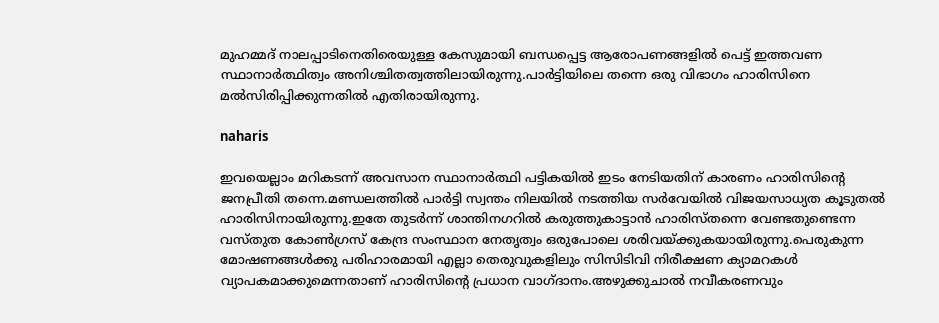മുഹമ്മദ് നാലപ്പാടിനെതിരെയുള്ള കേസുമായി ബന്ധപ്പെട്ട ആരോപണങ്ങളില്‍ പെട്ട് ഇത്തവണ സ്ഥാനാര്‍ത്ഥിത്വം അനിശ്ചിതത്വത്തിലായിരുന്നു.പാര്‍ട്ടിയിലെ തന്നെ ഒരു വിഭാഗം ഹാരിസിനെ മല്‍സിരിപ്പിക്കുന്നതില്‍ എതിരായിരുന്നു.

naharis

ഇവയെല്ലാം മറികടന്ന് അവസാന സ്ഥാനാര്‍ത്ഥി പട്ടികയില്‍ ഇടം നേടിയതിന് കാരണം ഹാരിസിന്റെ ജനപ്രീതി തന്നെ.മണ്ഡലത്തില്‍ പാര്‍ട്ടി സ്വന്തം നിലയില്‍ നടത്തിയ സര്‍വേയില്‍ വിജയസാധ്യത കൂടുതല്‍ ഹാരിസിനായിരുന്നു.ഇതേ തുടര്‍ന്ന് ശാന്തിനഗറില്‍ കരുത്തുകാട്ടാന്‍ ഹാരിസ്തന്നെ വേണ്ടതുണ്ടെന്ന വസ്തുത കോണ്‍ഗ്രസ് കേന്ദ്ര സംസ്ഥാന നേതൃത്വം ഒരുപോലെ ശരിവയ്ക്കുകയായിരുന്നു.പെരുകുന്ന മോഷണങ്ങള്‍ക്കു പരിഹാരമായി എല്ലാ തെരുവുകളിലും സിസിടിവി നിരീക്ഷണ ക്യാമറകള്‍ വ്യാപകമാക്കുമെന്നതാണ് ഹാരിസിന്റെ പ്രധാന വാഗ്ദാനം.അഴുക്കുചാല്‍ നവീകരണവും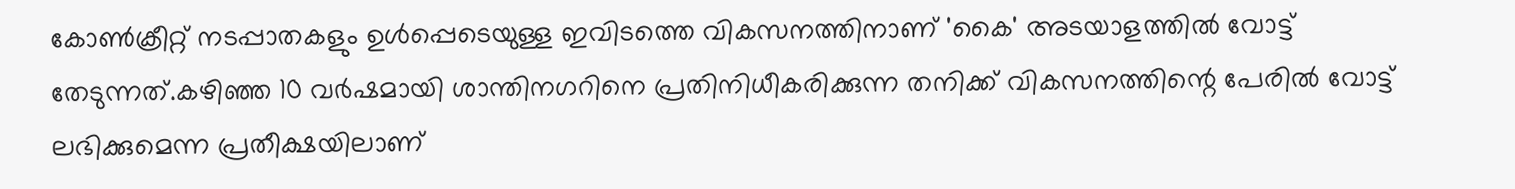കോണ്‍ക്രീറ്റ് നടപ്പാതകളും ഉള്‍പ്പെടെയുള്ള ഇവിടത്തെ വികസനത്തിനാണ് 'കൈ' അടയാളത്തില്‍ വോട്ട് തേടുന്നത്.കഴിഞ്ഞ 10 വര്‍ഷമായി ശാന്തിനഗറിനെ പ്രതിനിധീകരിക്കുന്ന തനിക്ക് വികസനത്തിന്റെ പേരില്‍ വോട്ട് ലഭിക്കുമെന്ന പ്രതീക്ഷയിലാണ്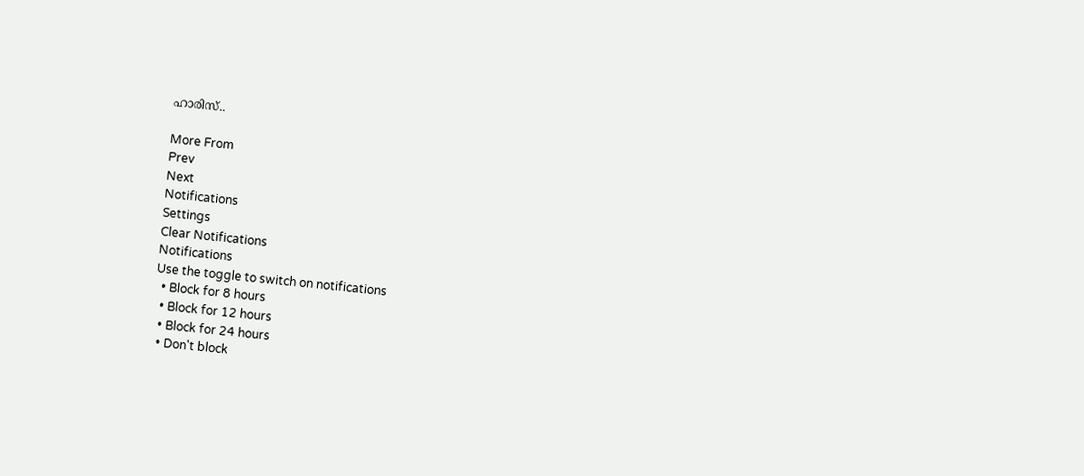ഹാരിസ്..

More From
Prev
Next
Notifications
Settings
Clear Notifications
Notifications
Use the toggle to switch on notifications
  • Block for 8 hours
  • Block for 12 hours
  • Block for 24 hours
  • Don't block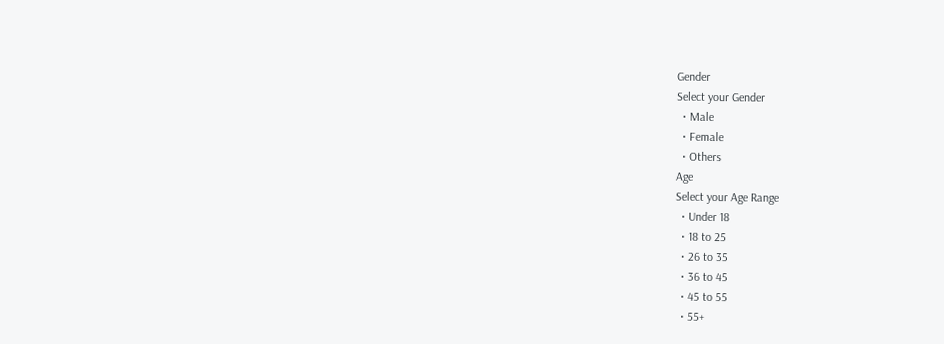Gender
Select your Gender
  • Male
  • Female
  • Others
Age
Select your Age Range
  • Under 18
  • 18 to 25
  • 26 to 35
  • 36 to 45
  • 45 to 55
  • 55+